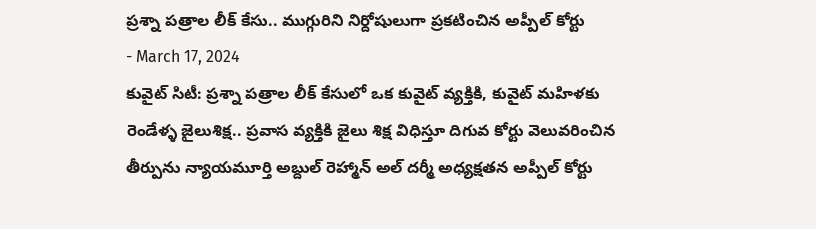ప్రశ్నా పత్రాల లీక్ కేసు.. ముగ్గురిని నిర్దోషులుగా ప్రకటించిన అప్పీల్ కోర్టు
- March 17, 2024
కువైట్ సిటీ: ప్రశ్నా పత్రాల లీక్ కేసులో ఒక కువైట్ వ్యక్తికి, కువైట్ మహిళకు రెండేళ్ళ జైలుశిక్ష.. ప్రవాస వ్యక్తికి జైలు శిక్ష విధిస్తూ దిగువ కోర్టు వెలువరించిన తీర్పును న్యాయమూర్తి అబ్దుల్ రెహ్మాన్ అల్ దర్మీ అధ్యక్షతన అప్పీల్ కోర్టు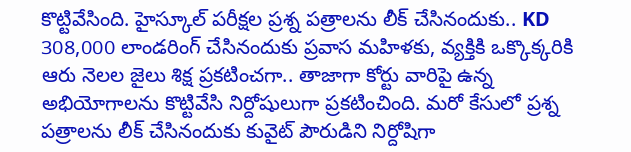కొట్టివేసింది. హైస్కూల్ పరీక్షల ప్రశ్న పత్రాలను లీక్ చేసినందుకు.. KD 308,000 లాండరింగ్ చేసినందుకు ప్రవాస మహిళకు, వ్యక్తికి ఒక్కొక్కరికి ఆరు నెలల జైలు శిక్ష ప్రకటించగా.. తాజాగా కోర్టు వారిపై ఉన్న అభియోగాలను కొట్టివేసి నిర్దోషులుగా ప్రకటించింది. మరో కేసులో ప్రశ్న పత్రాలను లీక్ చేసినందుకు కువైట్ పౌరుడిని నిర్దోషిగా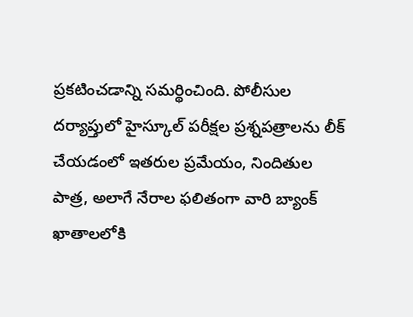ప్రకటించడాన్ని సమర్థించింది. పోలీసుల దర్యాప్తులో హైస్కూల్ పరీక్షల ప్రశ్నపత్రాలను లీక్ చేయడంలో ఇతరుల ప్రమేయం, నిందితుల పాత్ర, అలాగే నేరాల ఫలితంగా వారి బ్యాంక్ ఖాతాలలోకి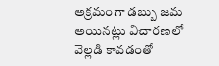అక్రమంగా డబ్బు జమ అయినట్లు విచారణలో వెల్లడి కావడంతో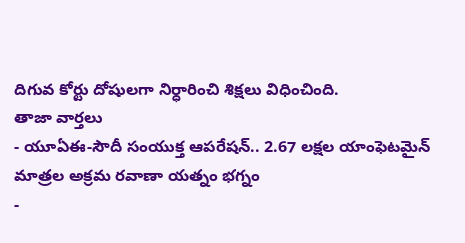దిగువ కోర్టు దోషులగా నిర్ధారించి శిక్షలు విధించింది.
తాజా వార్తలు
- యూఏఈ-సౌదీ సంయుక్త ఆపరేషన్.. 2.67 లక్షల యాంఫెటమైన్ మాత్రల అక్రమ రవాణా యత్నం భగ్నం
-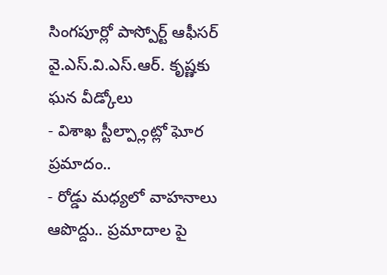సింగపూర్లో పాస్పోర్ట్ ఆఫీసర్ వై.ఎస్.వి.ఎస్.ఆర్. కృష్ణకు ఘన వీడ్కోలు
- విశాఖ స్టీల్ప్లాంట్లో ఘోర ప్రమాదం..
- రోడ్డు మధ్యలో వాహనాలు ఆపొద్దు.. ప్రమాదాల పై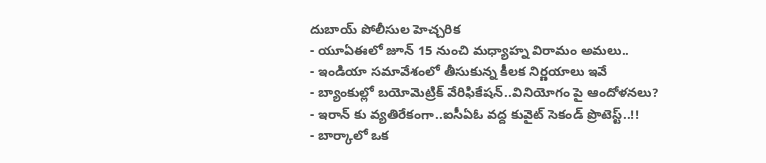దుబాయ్ పోలీసుల హెచ్చరిక
- యూఏఈలో జూన్ 15 నుంచి మధ్యాహ్న విరామం అమలు..
- ఇండియా సమావేశంలో తీసుకున్న కీలక నిర్ణయాలు ఇవే
- బ్యాంకుల్లో బయోమెట్రిక్ వేరిఫికేషన్..వినియోగం పై ఆందోళనలు?
- ఇరాన్ కు వ్యతిరేకంగా..ఐసీఏఓ వద్ద కువైట్ సెకండ్ ప్రొటెస్ట్..!!
- బార్కాలో ఒక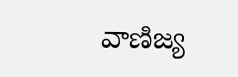వాణిజ్య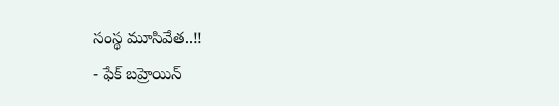సంస్థ మూసివేత..!!
- ఫేక్ బహ్రెయిన్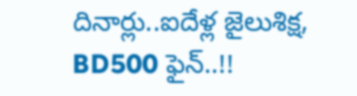దినార్లు..ఐదేళ్ల జైలుశిక్ష, BD500 ఫైన్..!!